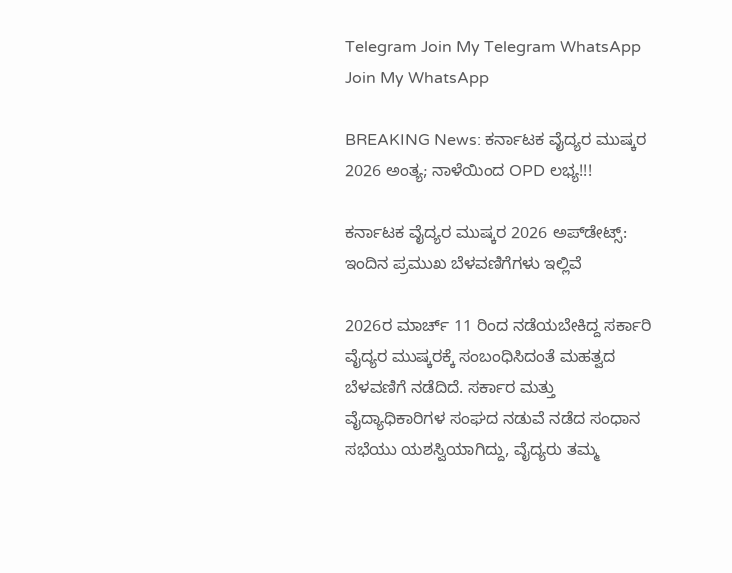Telegram Join My Telegram WhatsApp Join My WhatsApp

BREAKING News: ಕರ್ನಾಟಕ ವೈದ್ಯರ ಮುಷ್ಕರ 2026 ಅಂತ್ಯ; ನಾಳೆಯಿಂದ OPD ಲಭ್ಯ!!!

ಕರ್ನಾಟಕ ವೈದ್ಯರ ಮುಷ್ಕರ 2026 ಅಪ್‌ಡೇಟ್ಸ್: ಇಂದಿನ ಪ್ರಮುಖ ಬೆಳವಣಿಗೆಗಳು ಇಲ್ಲಿವೆ

2026ರ ಮಾರ್ಚ್ 11 ರಿಂದ ನಡೆಯಬೇಕಿದ್ದ ಸರ್ಕಾರಿ ವೈದ್ಯರ ಮುಷ್ಕರಕ್ಕೆ ಸಂಬಂಧಿಸಿದಂತೆ ಮಹತ್ವದ ಬೆಳವಣಿಗೆ ನಡೆದಿದೆ. ಸರ್ಕಾರ ಮತ್ತು ವೈದ್ಯಾಧಿಕಾರಿಗಳ ಸಂಘದ ನಡುವೆ ನಡೆದ ಸಂಧಾನ ಸಭೆಯು ಯಶಸ್ವಿಯಾಗಿದ್ದು, ವೈದ್ಯರು ತಮ್ಮ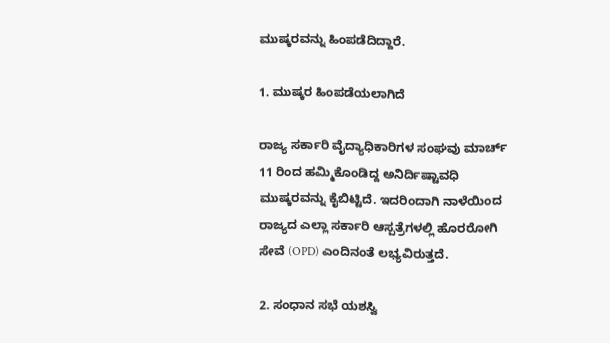ಮುಷ್ಕರವನ್ನು ಹಿಂಪಡೆದಿದ್ದಾರೆ.

1. ಮುಷ್ಕರ ಹಿಂಪಡೆಯಲಾಗಿದೆ

ರಾಜ್ಯ ಸರ್ಕಾರಿ ವೈದ್ಯಾಧಿಕಾರಿಗಳ ಸಂಘವು ಮಾರ್ಚ್ 11 ರಿಂದ ಹಮ್ಮಿಕೊಂಡಿದ್ದ ಅನಿರ್ದಿಷ್ಟಾವಧಿ ಮುಷ್ಕರವನ್ನು ಕೈಬಿಟ್ಟಿದೆ. ಇದರಿಂದಾಗಿ ನಾಳೆಯಿಂದ ರಾಜ್ಯದ ಎಲ್ಲಾ ಸರ್ಕಾರಿ ಆಸ್ಪತ್ರೆಗಳಲ್ಲಿ ಹೊರರೋಗಿ ಸೇವೆ (OPD) ಎಂದಿನಂತೆ ಲಭ್ಯವಿರುತ್ತದೆ.

2. ಸಂಧಾನ ಸಭೆ ಯಶಸ್ವಿ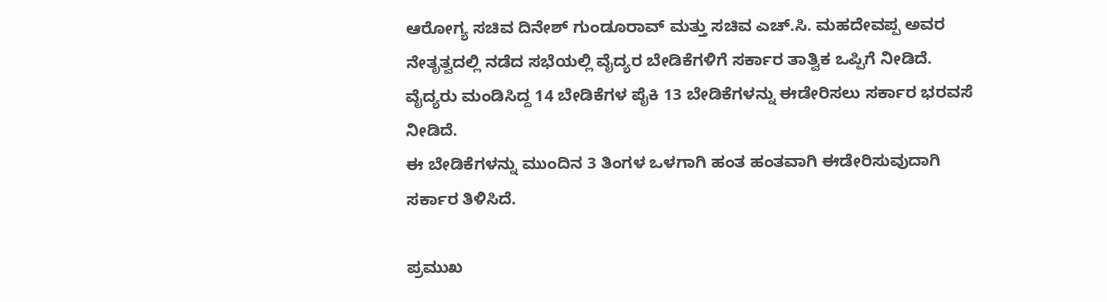ಆರೋಗ್ಯ ಸಚಿವ ದಿನೇಶ್ ಗುಂಡೂರಾವ್ ಮತ್ತು ಸಚಿವ ಎಚ್.ಸಿ. ಮಹದೇವಪ್ಪ ಅವರ ನೇತೃತ್ವದಲ್ಲಿ ನಡೆದ ಸಭೆಯಲ್ಲಿ ವೈದ್ಯರ ಬೇಡಿಕೆಗಳಿಗೆ ಸರ್ಕಾರ ತಾತ್ವಿಕ ಒಪ್ಪಿಗೆ ನೀಡಿದೆ.
ವೈದ್ಯರು ಮಂಡಿಸಿದ್ದ 14 ಬೇಡಿಕೆಗಳ ಪೈಕಿ 13 ಬೇಡಿಕೆಗಳನ್ನು ಈಡೇರಿಸಲು ಸರ್ಕಾರ ಭರವಸೆ ನೀಡಿದೆ.
ಈ ಬೇಡಿಕೆಗಳನ್ನು ಮುಂದಿನ 3 ತಿಂಗಳ ಒಳಗಾಗಿ ಹಂತ ಹಂತವಾಗಿ ಈಡೇರಿಸುವುದಾಗಿ ಸರ್ಕಾರ ತಿಳಿಸಿದೆ.

ಪ್ರಮುಖ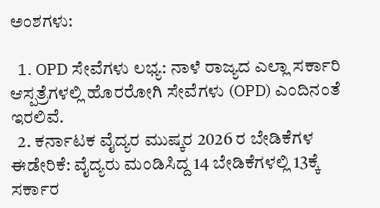ಅಂಶಗಳು:

  1. OPD ಸೇವೆಗಳು ಲಭ್ಯ: ನಾಳೆ ರಾಜ್ಯದ ಎಲ್ಲಾ ಸರ್ಕಾರಿ ಆಸ್ಪತ್ರೆಗಳಲ್ಲಿ ಹೊರರೋಗಿ ಸೇವೆಗಳು (OPD) ಎಂದಿನಂತೆ ಇರಲಿವೆ.
  2. ಕರ್ನಾಟಕ ವೈದ್ಯರ ಮುಷ್ಕರ 2026 ರ ಬೇಡಿಕೆಗಳ ಈಡೇರಿಕೆ: ವೈದ್ಯರು ಮಂಡಿಸಿದ್ದ 14 ಬೇಡಿಕೆಗಳಲ್ಲಿ 13ಕ್ಕೆ ಸರ್ಕಾರ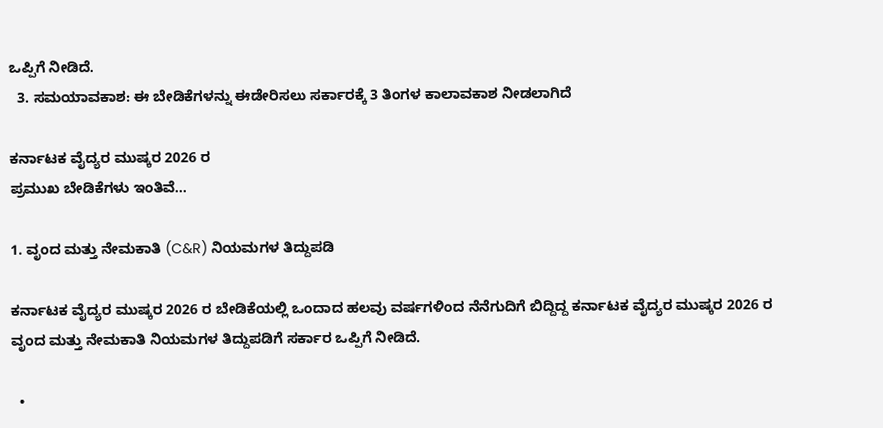ಒಪ್ಪಿಗೆ ನೀಡಿದೆ.
  3. ಸಮಯಾವಕಾಶ: ಈ ಬೇಡಿಕೆಗಳನ್ನು ಈಡೇರಿಸಲು ಸರ್ಕಾರಕ್ಕೆ 3 ತಿಂಗಳ ಕಾಲಾವಕಾಶ ನೀಡಲಾಗಿದೆ

ಕರ್ನಾಟಕ ವೈದ್ಯರ ಮುಷ್ಕರ 2026 ರ
ಪ್ರಮುಖ ಬೇಡಿಕೆಗಳು ಇಂತಿವೆ…

1. ವೃಂದ ಮತ್ತು ನೇಮಕಾತಿ (C&R) ನಿಯಮಗಳ ತಿದ್ದುಪಡಿ

ಕರ್ನಾಟಕ ವೈದ್ಯರ ಮುಷ್ಕರ 2026 ರ ಬೇಡಿಕೆಯಲ್ಲಿ ಒಂದಾದ ಹಲವು ವರ್ಷಗಳಿಂದ ನೆನೆಗುದಿಗೆ ಬಿದ್ದಿದ್ದ ಕರ್ನಾಟಕ ವೈದ್ಯರ ಮುಷ್ಕರ 2026 ರ
ವೃಂದ ಮತ್ತು ನೇಮಕಾತಿ ನಿಯಮಗಳ ತಿದ್ದುಪಡಿಗೆ ಸರ್ಕಾರ ಒಪ್ಪಿಗೆ ನೀಡಿದೆ.

  •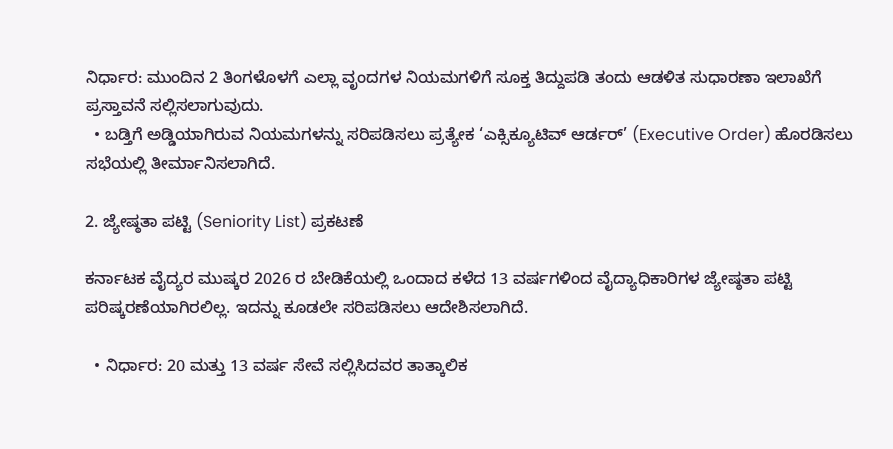ನಿರ್ಧಾರ: ಮುಂದಿನ 2 ತಿಂಗಳೊಳಗೆ ಎಲ್ಲಾ ವೃಂದಗಳ ನಿಯಮಗಳಿಗೆ ಸೂಕ್ತ ತಿದ್ದುಪಡಿ ತಂದು ಆಡಳಿತ ಸುಧಾರಣಾ ಇಲಾಖೆಗೆ ಪ್ರಸ್ತಾವನೆ ಸಲ್ಲಿಸಲಾಗುವುದು.
  • ಬಡ್ತಿಗೆ ಅಡ್ಡಿಯಾಗಿರುವ ನಿಯಮಗಳನ್ನು ಸರಿಪಡಿಸಲು ಪ್ರತ್ಯೇಕ ‘ಎಕ್ಸಿಕ್ಯೂಟಿವ್ ಆರ್ಡರ್’ (Executive Order) ಹೊರಡಿಸಲು ಸಭೆಯಲ್ಲಿ ತೀರ್ಮಾನಿಸಲಾಗಿದೆ.

2. ಜ್ಯೇಷ್ಠತಾ ಪಟ್ಟಿ (Seniority List) ಪ್ರಕಟಣೆ

ಕರ್ನಾಟಕ ವೈದ್ಯರ ಮುಷ್ಕರ 2026 ರ ಬೇಡಿಕೆಯಲ್ಲಿ ಒಂದಾದ ಕಳೆದ 13 ವರ್ಷಗಳಿಂದ ವೈದ್ಯಾಧಿಕಾರಿಗಳ ಜ್ಯೇಷ್ಠತಾ ಪಟ್ಟಿ ಪರಿಷ್ಕರಣೆಯಾಗಿರಲಿಲ್ಲ. ಇದನ್ನು ಕೂಡಲೇ ಸರಿಪಡಿಸಲು ಆದೇಶಿಸಲಾಗಿದೆ.

  • ನಿರ್ಧಾರ: 20 ಮತ್ತು 13 ವರ್ಷ ಸೇವೆ ಸಲ್ಲಿಸಿದವರ ತಾತ್ಕಾಲಿಕ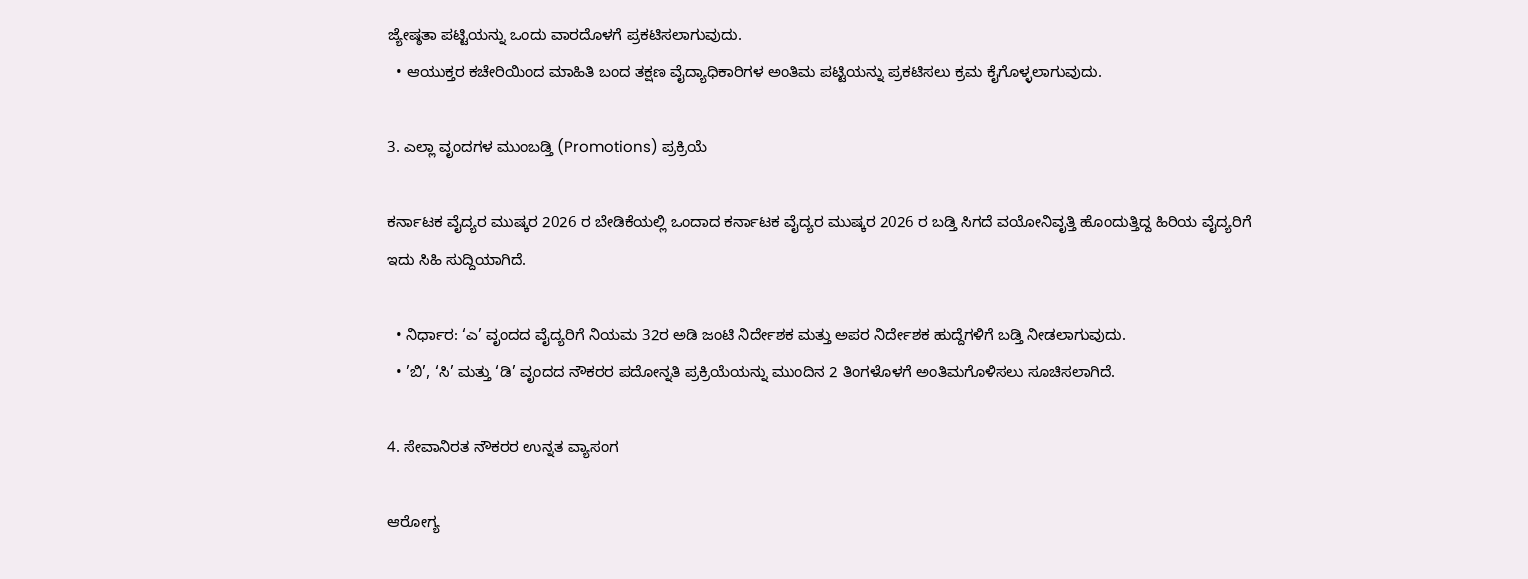ಜ್ಯೇಷ್ಠತಾ ಪಟ್ಟಿಯನ್ನು ಒಂದು ವಾರದೊಳಗೆ ಪ್ರಕಟಿಸಲಾಗುವುದು.
  • ಆಯುಕ್ತರ ಕಚೇರಿಯಿಂದ ಮಾಹಿತಿ ಬಂದ ತಕ್ಷಣ ವೈದ್ಯಾಧಿಕಾರಿಗಳ ಅಂತಿಮ ಪಟ್ಟಿಯನ್ನು ಪ್ರಕಟಿಸಲು ಕ್ರಮ ಕೈಗೊಳ್ಳಲಾಗುವುದು.

3. ಎಲ್ಲಾ ವೃಂದಗಳ ಮುಂಬಡ್ತಿ (Promotions) ಪ್ರಕ್ರಿಯೆ

ಕರ್ನಾಟಕ ವೈದ್ಯರ ಮುಷ್ಕರ 2026 ರ ಬೇಡಿಕೆಯಲ್ಲಿ ಒಂದಾದ ಕರ್ನಾಟಕ ವೈದ್ಯರ ಮುಷ್ಕರ 2026 ರ ಬಡ್ತಿ ಸಿಗದೆ ವಯೋನಿವೃತ್ತಿ ಹೊಂದುತ್ತಿದ್ದ ಹಿರಿಯ ವೈದ್ಯರಿಗೆ ಇದು ಸಿಹಿ ಸುದ್ದಿಯಾಗಿದೆ.

  • ನಿರ್ಧಾರ: ‘ಎ’ ವೃಂದದ ವೈದ್ಯರಿಗೆ ನಿಯಮ 32ರ ಅಡಿ ಜಂಟಿ ನಿರ್ದೇಶಕ ಮತ್ತು ಅಪರ ನಿರ್ದೇಶಕ ಹುದ್ದೆಗಳಿಗೆ ಬಡ್ತಿ ನೀಡಲಾಗುವುದು.
  • ’ಬಿ’, ‘ಸಿ’ ಮತ್ತು ‘ಡಿ’ ವೃಂದದ ನೌಕರರ ಪದೋನ್ನತಿ ಪ್ರಕ್ರಿಯೆಯನ್ನು ಮುಂದಿನ 2 ತಿಂಗಳೊಳಗೆ ಅಂತಿಮಗೊಳಿಸಲು ಸೂಚಿಸಲಾಗಿದೆ.

4. ಸೇವಾನಿರತ ನೌಕರರ ಉನ್ನತ ವ್ಯಾಸಂಗ

ಆರೋಗ್ಯ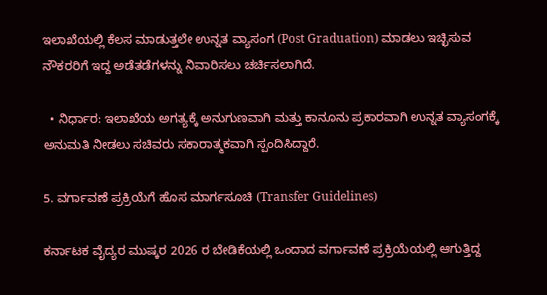ಇಲಾಖೆಯಲ್ಲಿ ಕೆಲಸ ಮಾಡುತ್ತಲೇ ಉನ್ನತ ವ್ಯಾಸಂಗ (Post Graduation) ಮಾಡಲು ಇಚ್ಛಿಸುವ ನೌಕರರಿಗೆ ಇದ್ದ ಅಡೆತಡೆಗಳನ್ನು ನಿವಾರಿಸಲು ಚರ್ಚಿಸಲಾಗಿದೆ.

  • ನಿರ್ಧಾರ: ಇಲಾಖೆಯ ಅಗತ್ಯಕ್ಕೆ ಅನುಗುಣವಾಗಿ ಮತ್ತು ಕಾನೂನು ಪ್ರಕಾರವಾಗಿ ಉನ್ನತ ವ್ಯಾಸಂಗಕ್ಕೆ ಅನುಮತಿ ನೀಡಲು ಸಚಿವರು ಸಕಾರಾತ್ಮಕವಾಗಿ ಸ್ಪಂದಿಸಿದ್ದಾರೆ.

5. ವರ್ಗಾವಣೆ ಪ್ರಕ್ರಿಯೆಗೆ ಹೊಸ ಮಾರ್ಗಸೂಚಿ (Transfer Guidelines)

ಕರ್ನಾಟಕ ವೈದ್ಯರ ಮುಷ್ಕರ 2026 ರ ಬೇಡಿಕೆಯಲ್ಲಿ ಒಂದಾದ ವರ್ಗಾವಣೆ ಪ್ರಕ್ರಿಯೆಯಲ್ಲಿ ಆಗುತ್ತಿದ್ದ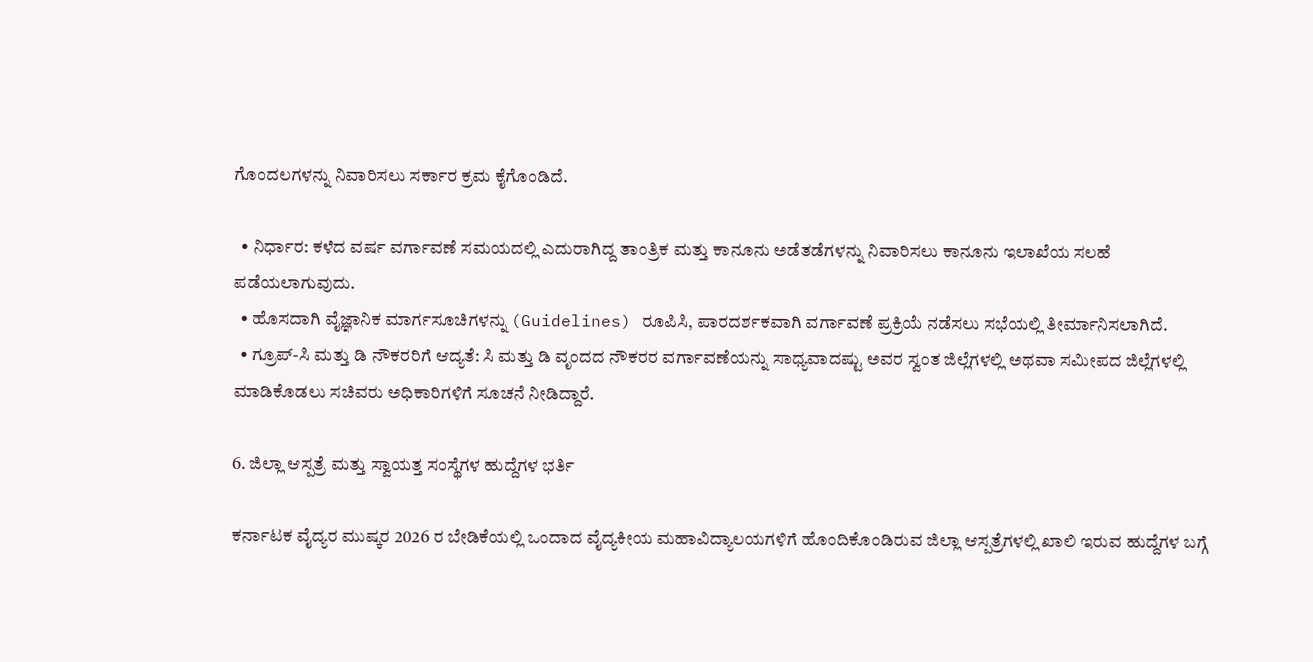ಗೊಂದಲಗಳನ್ನು ನಿವಾರಿಸಲು ಸರ್ಕಾರ ಕ್ರಮ ಕೈಗೊಂಡಿದೆ.

  • ನಿರ್ಧಾರ: ಕಳೆದ ವರ್ಷ ವರ್ಗಾವಣೆ ಸಮಯದಲ್ಲಿ ಎದುರಾಗಿದ್ದ ತಾಂತ್ರಿಕ ಮತ್ತು ಕಾನೂನು ಅಡೆತಡೆಗಳನ್ನು ನಿವಾರಿಸಲು ಕಾನೂನು ಇಲಾಖೆಯ ಸಲಹೆ ಪಡೆಯಲಾಗುವುದು.
  • ಹೊಸದಾಗಿ ವೈಜ್ಞಾನಿಕ ಮಾರ್ಗಸೂಚಿಗಳನ್ನು (Guidelines) ರೂಪಿಸಿ, ಪಾರದರ್ಶಕವಾಗಿ ವರ್ಗಾವಣೆ ಪ್ರಕ್ರಿಯೆ ನಡೆಸಲು ಸಭೆಯಲ್ಲಿ ತೀರ್ಮಾನಿಸಲಾಗಿದೆ.
  • ಗ್ರೂಪ್-ಸಿ ಮತ್ತು ಡಿ ನೌಕರರಿಗೆ ಆದ್ಯತೆ: ಸಿ ಮತ್ತು ಡಿ ವೃಂದದ ನೌಕರರ ವರ್ಗಾವಣೆಯನ್ನು ಸಾಧ್ಯವಾದಷ್ಟು ಅವರ ಸ್ವಂತ ಜಿಲ್ಲೆಗಳಲ್ಲಿ ಅಥವಾ ಸಮೀಪದ ಜಿಲ್ಲೆಗಳಲ್ಲಿ ಮಾಡಿಕೊಡಲು ಸಚಿವರು ಅಧಿಕಾರಿಗಳಿಗೆ ಸೂಚನೆ ನೀಡಿದ್ದಾರೆ.

6. ಜಿಲ್ಲಾ ಆಸ್ಪತ್ರೆ ಮತ್ತು ಸ್ವಾಯತ್ತ ಸಂಸ್ಥೆಗಳ ಹುದ್ದೆಗಳ ಭರ್ತಿ

ಕರ್ನಾಟಕ ವೈದ್ಯರ ಮುಷ್ಕರ 2026 ರ ಬೇಡಿಕೆಯಲ್ಲಿ ಒಂದಾದ ವೈದ್ಯಕೀಯ ಮಹಾವಿದ್ಯಾಲಯಗಳಿಗೆ ಹೊಂದಿಕೊಂಡಿರುವ ಜಿಲ್ಲಾ ಆಸ್ಪತ್ರೆಗಳಲ್ಲಿ ಖಾಲಿ ಇರುವ ಹುದ್ದೆಗಳ ಬಗ್ಗೆ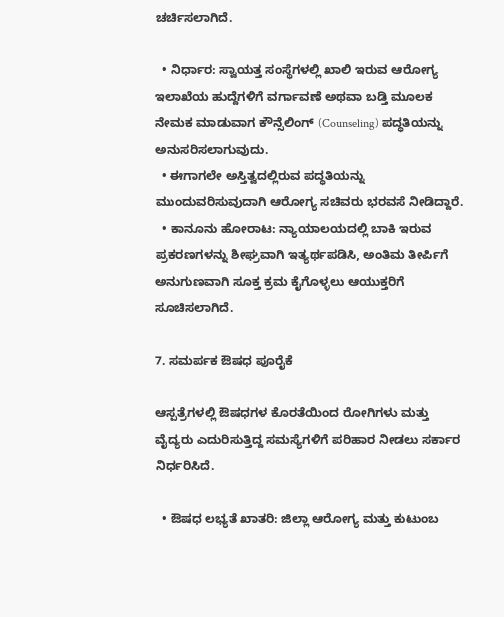ಚರ್ಚಿಸಲಾಗಿದೆ.

  • ನಿರ್ಧಾರ: ಸ್ವಾಯತ್ತ ಸಂಸ್ಥೆಗಳಲ್ಲಿ ಖಾಲಿ ಇರುವ ಆರೋಗ್ಯ ಇಲಾಖೆಯ ಹುದ್ದೆಗಳಿಗೆ ವರ್ಗಾವಣೆ ಅಥವಾ ಬಡ್ತಿ ಮೂಲಕ ನೇಮಕ ಮಾಡುವಾಗ ಕೌನ್ಸೆಲಿಂಗ್ (Counseling) ಪದ್ಧತಿಯನ್ನು ಅನುಸರಿಸಲಾಗುವುದು.
  • ಈಗಾಗಲೇ ಅಸ್ತಿತ್ವದಲ್ಲಿರುವ ಪದ್ಧತಿಯನ್ನು ಮುಂದುವರಿಸುವುದಾಗಿ ಆರೋಗ್ಯ ಸಚಿವರು ಭರವಸೆ ನೀಡಿದ್ದಾರೆ.
  • ಕಾನೂನು ಹೋರಾಟ: ನ್ಯಾಯಾಲಯದಲ್ಲಿ ಬಾಕಿ ಇರುವ ಪ್ರಕರಣಗಳನ್ನು ಶೀಘ್ರವಾಗಿ ಇತ್ಯರ್ಥಪಡಿಸಿ, ಅಂತಿಮ ತೀರ್ಪಿಗೆ ಅನುಗುಣವಾಗಿ ಸೂಕ್ತ ಕ್ರಮ ಕೈಗೊಳ್ಳಲು ಆಯುಕ್ತರಿಗೆ ಸೂಚಿಸಲಾಗಿದೆ.

7. ಸಮರ್ಪಕ ಔಷಧ ಪೂರೈಕೆ

ಆಸ್ಪತ್ರೆಗಳಲ್ಲಿ ಔಷಧಗಳ ಕೊರತೆಯಿಂದ ರೋಗಿಗಳು ಮತ್ತು ವೈದ್ಯರು ಎದುರಿಸುತ್ತಿದ್ದ ಸಮಸ್ಯೆಗಳಿಗೆ ಪರಿಹಾರ ನೀಡಲು ಸರ್ಕಾರ ನಿರ್ಧರಿಸಿದೆ.

  • ಔಷಧ ಲಭ್ಯತೆ ಖಾತರಿ: ಜಿಲ್ಲಾ ಆರೋಗ್ಯ ಮತ್ತು ಕುಟುಂಬ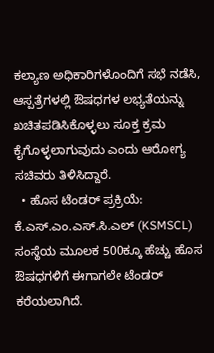ಕಲ್ಯಾಣ ಅಧಿಕಾರಿಗಳೊಂದಿಗೆ ಸಭೆ ನಡೆಸಿ, ಆಸ್ಪತ್ರೆಗಳಲ್ಲಿ ಔಷಧಗಳ ಲಭ್ಯತೆಯನ್ನು ಖಚಿತಪಡಿಸಿಕೊಳ್ಳಲು ಸೂಕ್ತ ಕ್ರಮ ಕೈಗೊಳ್ಳಲಾಗುವುದು ಎಂದು ಆರೋಗ್ಯ ಸಚಿವರು ತಿಳಿಸಿದ್ದಾರೆ.
  • ಹೊಸ ಟೆಂಡರ್ ಪ್ರಕ್ರಿಯೆ: ಕೆ.ಎಸ್.ಎಂ.ಎಸ್.ಸಿ.ಎಲ್ (KSMSCL) ಸಂಸ್ಥೆಯ ಮೂಲಕ 500ಕ್ಕೂ ಹೆಚ್ಚು ಹೊಸ ಔಷಧಗಳಿಗೆ ಈಗಾಗಲೇ ಟೆಂಡರ್ ಕರೆಯಲಾಗಿದೆ.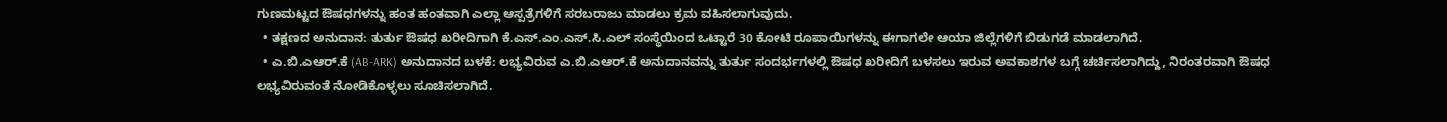ಗುಣಮಟ್ಟದ ಔಷಧಗಳನ್ನು ಹಂತ ಹಂತವಾಗಿ ಎಲ್ಲಾ ಆಸ್ಪತ್ರೆಗಳಿಗೆ ಸರಬರಾಜು ಮಾಡಲು ಕ್ರಮ ವಹಿಸಲಾಗುವುದು.
  • ತಕ್ಷಣದ ಅನುದಾನ: ತುರ್ತು ಔಷಧ ಖರೀದಿಗಾಗಿ ಕೆ.ಎಸ್.ಎಂ.ಎಸ್.ಸಿ.ಎಲ್ ಸಂಸ್ಥೆಯಿಂದ ಒಟ್ಟಾರೆ 30 ಕೋಟಿ ರೂಪಾಯಿಗಳನ್ನು ಈಗಾಗಲೇ ಆಯಾ ಜಿಲ್ಲೆಗಳಿಗೆ ಬಿಡುಗಡೆ ಮಾಡಲಾಗಿದೆ.
  • ಎ.ಬಿ.ಎಆರ್.ಕೆ (AB-ARK) ಅನುದಾನದ ಬಳಕೆ: ಲಭ್ಯವಿರುವ ಎ.ಬಿ.ಎಆರ್.ಕೆ ಅನುದಾನವನ್ನು ತುರ್ತು ಸಂದರ್ಭಗಳಲ್ಲಿ ಔಷಧ ಖರೀದಿಗೆ ಬಳಸಲು ಇರುವ ಅವಕಾಶಗಳ ಬಗ್ಗೆ ಚರ್ಚಿಸಲಾಗಿದ್ದು, ನಿರಂತರವಾಗಿ ಔಷಧ ಲಭ್ಯವಿರುವಂತೆ ನೋಡಿಕೊಳ್ಳಲು ಸೂಚಿಸಲಾಗಿದೆ.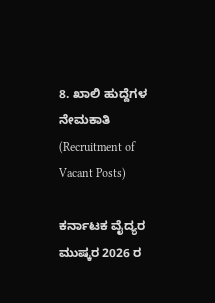8. ಖಾಲಿ ಹುದ್ದೆಗಳ ನೇಮಕಾತಿ (Recruitment of Vacant Posts)

ಕರ್ನಾಟಕ ವೈದ್ಯರ ಮುಷ್ಕರ 2026 ರ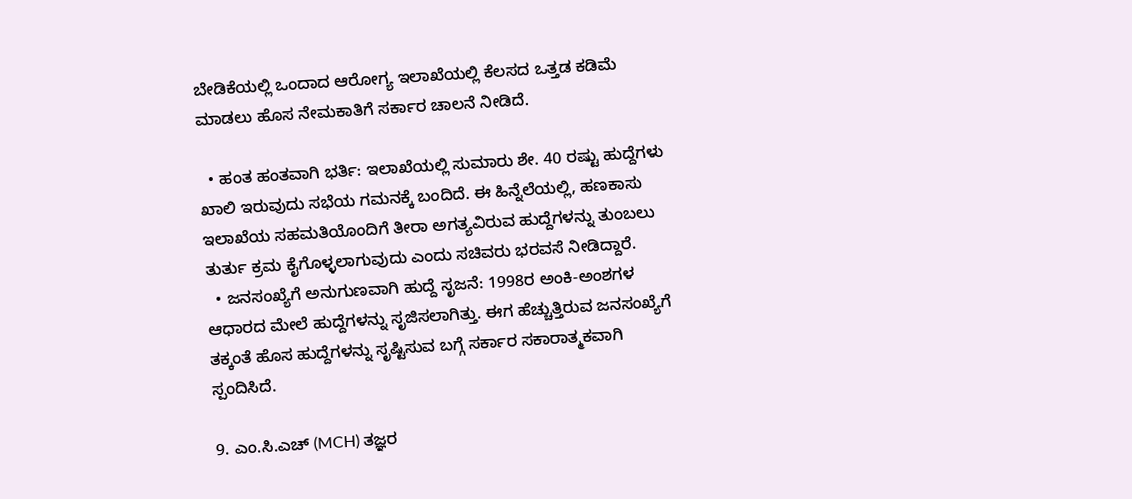ಬೇಡಿಕೆಯಲ್ಲಿ ಒಂದಾದ ಆರೋಗ್ಯ ಇಲಾಖೆಯಲ್ಲಿ ಕೆಲಸದ ಒತ್ತಡ ಕಡಿಮೆ ಮಾಡಲು ಹೊಸ ನೇಮಕಾತಿಗೆ ಸರ್ಕಾರ ಚಾಲನೆ ನೀಡಿದೆ.

  • ಹಂತ ಹಂತವಾಗಿ ಭರ್ತಿ: ಇಲಾಖೆಯಲ್ಲಿ ಸುಮಾರು ಶೇ. 40 ರಷ್ಟು ಹುದ್ದೆಗಳು ಖಾಲಿ ಇರುವುದು ಸಭೆಯ ಗಮನಕ್ಕೆ ಬಂದಿದೆ. ಈ ಹಿನ್ನೆಲೆಯಲ್ಲಿ, ಹಣಕಾಸು ಇಲಾಖೆಯ ಸಹಮತಿಯೊಂದಿಗೆ ತೀರಾ ಅಗತ್ಯವಿರುವ ಹುದ್ದೆಗಳನ್ನು ತುಂಬಲು ತುರ್ತು ಕ್ರಮ ಕೈಗೊಳ್ಳಲಾಗುವುದು ಎಂದು ಸಚಿವರು ಭರವಸೆ ನೀಡಿದ್ದಾರೆ.
  • ಜನಸಂಖ್ಯೆಗೆ ಅನುಗುಣವಾಗಿ ಹುದ್ದೆ ಸೃಜನೆ: 1998ರ ಅಂಕಿ-ಅಂಶಗಳ ಆಧಾರದ ಮೇಲೆ ಹುದ್ದೆಗಳನ್ನು ಸೃಜಿಸಲಾಗಿತ್ತು. ಈಗ ಹೆಚ್ಚುತ್ತಿರುವ ಜನಸಂಖ್ಯೆಗೆ ತಕ್ಕಂತೆ ಹೊಸ ಹುದ್ದೆಗಳನ್ನು ಸೃಷ್ಟಿಸುವ ಬಗ್ಗೆ ಸರ್ಕಾರ ಸಕಾರಾತ್ಮಕವಾಗಿ ಸ್ಪಂದಿಸಿದೆ.

9. ಎಂ.ಸಿ.ಎಚ್ (MCH) ತಜ್ಞರ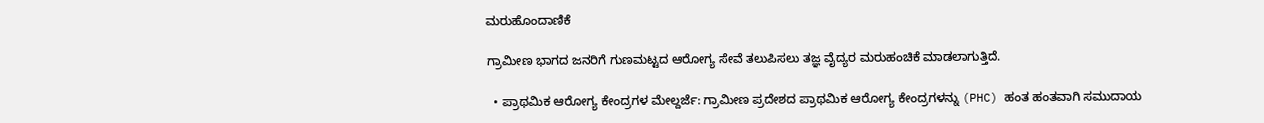ಮರುಹೊಂದಾಣಿಕೆ

ಗ್ರಾಮೀಣ ಭಾಗದ ಜನರಿಗೆ ಗುಣಮಟ್ಟದ ಆರೋಗ್ಯ ಸೇವೆ ತಲುಪಿಸಲು ತಜ್ಞ ವೈದ್ಯರ ಮರುಹಂಚಿಕೆ ಮಾಡಲಾಗುತ್ತಿದೆ.

  • ಪ್ರಾಥಮಿಕ ಆರೋಗ್ಯ ಕೇಂದ್ರಗಳ ಮೇಲ್ದರ್ಜೆ: ಗ್ರಾಮೀಣ ಪ್ರದೇಶದ ಪ್ರಾಥಮಿಕ ಆರೋಗ್ಯ ಕೇಂದ್ರಗಳನ್ನು (PHC) ಹಂತ ಹಂತವಾಗಿ ಸಮುದಾಯ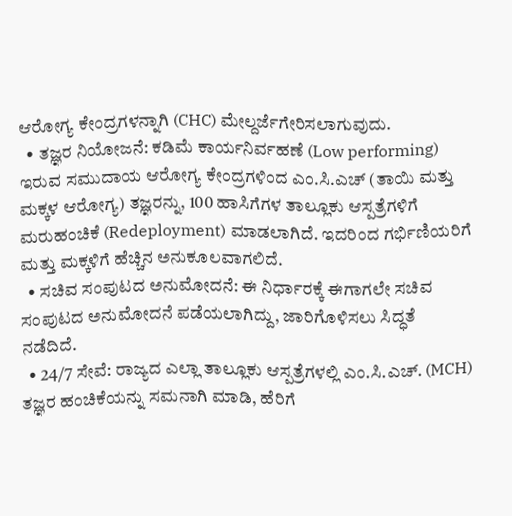ಆರೋಗ್ಯ ಕೇಂದ್ರಗಳನ್ನಾಗಿ (CHC) ಮೇಲ್ದರ್ಜೆಗೇರಿಸಲಾಗುವುದು.
  • ತಜ್ಞರ ನಿಯೋಜನೆ: ಕಡಿಮೆ ಕಾರ್ಯನಿರ್ವಹಣೆ (Low performing) ಇರುವ ಸಮುದಾಯ ಆರೋಗ್ಯ ಕೇಂದ್ರಗಳಿಂದ ಎಂ.ಸಿ.ಎಚ್ (ತಾಯಿ ಮತ್ತು ಮಕ್ಕಳ ಆರೋಗ್ಯ) ತಜ್ಞರನ್ನು, 100 ಹಾಸಿಗೆಗಳ ತಾಲ್ಲೂಕು ಆಸ್ಪತ್ರೆಗಳಿಗೆ ಮರುಹಂಚಿಕೆ (Redeployment) ಮಾಡಲಾಗಿದೆ. ಇದರಿಂದ ಗರ್ಭಿಣಿಯರಿಗೆ ಮತ್ತು ಮಕ್ಕಳಿಗೆ ಹೆಚ್ಚಿನ ಅನುಕೂಲವಾಗಲಿದೆ.
  • ಸಚಿವ ಸಂಪುಟದ ಅನುಮೋದನೆ: ಈ ನಿರ್ಧಾರಕ್ಕೆ ಈಗಾಗಲೇ ಸಚಿವ ಸಂಪುಟದ ಅನುಮೋದನೆ ಪಡೆಯಲಾಗಿದ್ದು, ಜಾರಿಗೊಳಿಸಲು ಸಿದ್ಧತೆ ನಡೆದಿದೆ.
  • 24/7 ಸೇವೆ: ರಾಜ್ಯದ ಎಲ್ಲಾ ತಾಲ್ಲೂಕು ಆಸ್ಪತ್ರೆಗಳಲ್ಲಿ ಎಂ.ಸಿ.ಎಚ್. (MCH) ತಜ್ಞರ ಹಂಚಿಕೆಯನ್ನು ಸಮನಾಗಿ ಮಾಡಿ, ಹೆರಿಗೆ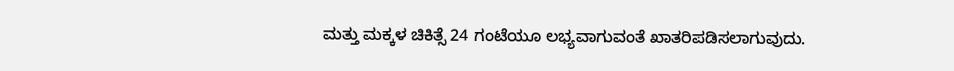ಮತ್ತು ಮಕ್ಕಳ ಚಿಕಿತ್ಸೆ 24 ಗಂಟೆಯೂ ಲಭ್ಯವಾಗುವಂತೆ ಖಾತರಿಪಡಿಸಲಾಗುವುದು.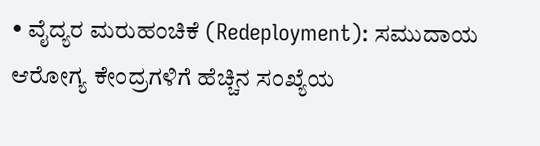• ವೈದ್ಯರ ಮರುಹಂಚಿಕೆ (Redeployment): ಸಮುದಾಯ ಆರೋಗ್ಯ ಕೇಂದ್ರಗಳಿಗೆ ಹೆಚ್ಚಿನ ಸಂಖ್ಯೆಯ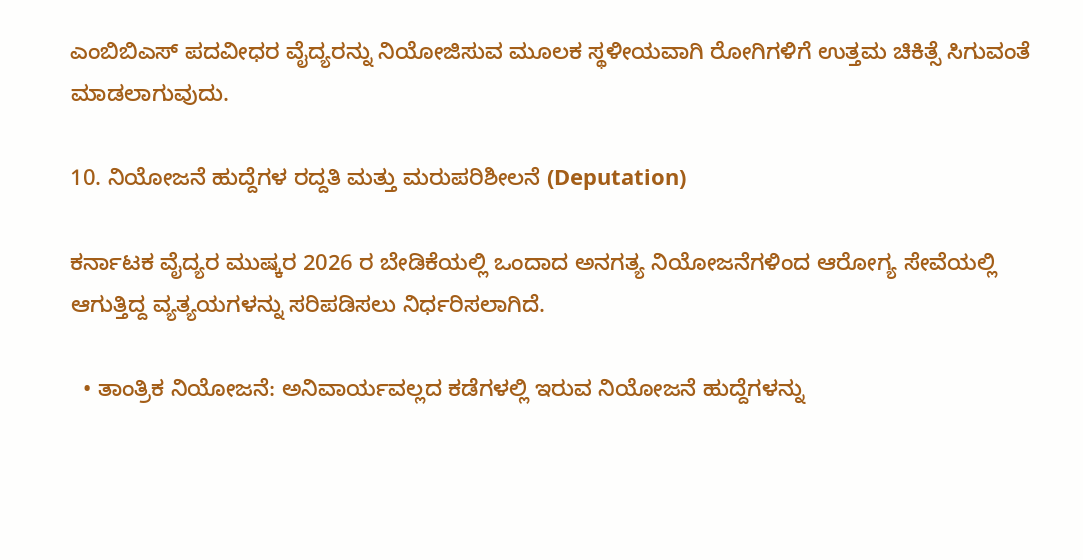ಎಂಬಿಬಿಎಸ್ ಪದವೀಧರ ವೈದ್ಯರನ್ನು ನಿಯೋಜಿಸುವ ಮೂಲಕ ಸ್ಥಳೀಯವಾಗಿ ರೋಗಿಗಳಿಗೆ ಉತ್ತಮ ಚಿಕಿತ್ಸೆ ಸಿಗುವಂತೆ ಮಾಡಲಾಗುವುದು.

10. ನಿಯೋಜನೆ ಹುದ್ದೆಗಳ ರದ್ದತಿ ಮತ್ತು ಮರುಪರಿಶೀಲನೆ (Deputation)

ಕರ್ನಾಟಕ ವೈದ್ಯರ ಮುಷ್ಕರ 2026 ರ ಬೇಡಿಕೆಯಲ್ಲಿ ಒಂದಾದ ಅನಗತ್ಯ ನಿಯೋಜನೆಗಳಿಂದ ಆರೋಗ್ಯ ಸೇವೆಯಲ್ಲಿ ಆಗುತ್ತಿದ್ದ ವ್ಯತ್ಯಯಗಳನ್ನು ಸರಿಪಡಿಸಲು ನಿರ್ಧರಿಸಲಾಗಿದೆ.

  • ತಾಂತ್ರಿಕ ನಿಯೋಜನೆ: ಅನಿವಾರ್ಯವಲ್ಲದ ಕಡೆಗಳಲ್ಲಿ ಇರುವ ನಿಯೋಜನೆ ಹುದ್ದೆಗಳನ್ನು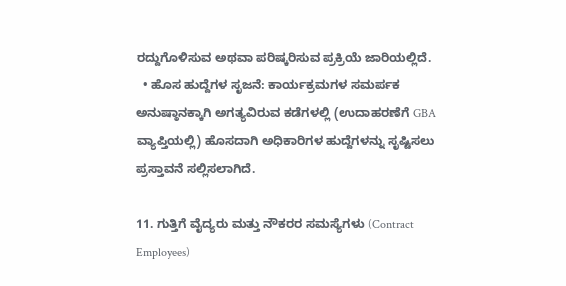ರದ್ದುಗೊಳಿಸುವ ಅಥವಾ ಪರಿಷ್ಕರಿಸುವ ಪ್ರಕ್ರಿಯೆ ಜಾರಿಯಲ್ಲಿದೆ.
  • ಹೊಸ ಹುದ್ದೆಗಳ ಸೃಜನೆ: ಕಾರ್ಯಕ್ರಮಗಳ ಸಮರ್ಪಕ ಅನುಷ್ಠಾನಕ್ಕಾಗಿ ಅಗತ್ಯವಿರುವ ಕಡೆಗಳಲ್ಲಿ (ಉದಾಹರಣೆಗೆ GBA ವ್ಯಾಪ್ತಿಯಲ್ಲಿ) ಹೊಸದಾಗಿ ಅಧಿಕಾರಿಗಳ ಹುದ್ದೆಗಳನ್ನು ಸೃಷ್ಟಿಸಲು ಪ್ರಸ್ತಾವನೆ ಸಲ್ಲಿಸಲಾಗಿದೆ.

11. ಗುತ್ತಿಗೆ ವೈದ್ಯರು ಮತ್ತು ನೌಕರರ ಸಮಸ್ಯೆಗಳು (Contract Employees)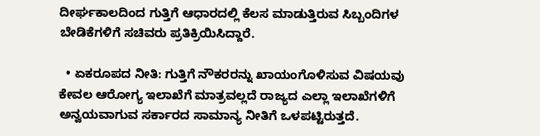ದೀರ್ಘಕಾಲದಿಂದ ಗುತ್ತಿಗೆ ಆಧಾರದಲ್ಲಿ ಕೆಲಸ ಮಾಡುತ್ತಿರುವ ಸಿಬ್ಬಂದಿಗಳ ಬೇಡಿಕೆಗಳಿಗೆ ಸಚಿವರು ಪ್ರತಿಕ್ರಿಯಿಸಿದ್ದಾರೆ.

  • ಏಕರೂಪದ ನೀತಿ: ಗುತ್ತಿಗೆ ನೌಕರರನ್ನು ಖಾಯಂಗೊಳಿಸುವ ವಿಷಯವು ಕೇವಲ ಆರೋಗ್ಯ ಇಲಾಖೆಗೆ ಮಾತ್ರವಲ್ಲದೆ ರಾಜ್ಯದ ಎಲ್ಲಾ ಇಲಾಖೆಗಳಿಗೆ ಅನ್ವಯವಾಗುವ ಸರ್ಕಾರದ ಸಾಮಾನ್ಯ ನೀತಿಗೆ ಒಳಪಟ್ಟಿರುತ್ತದೆ.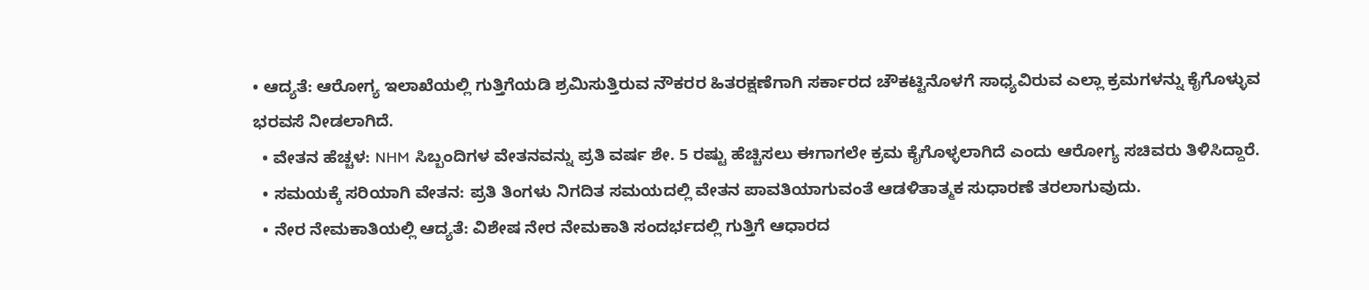• ಆದ್ಯತೆ: ಆರೋಗ್ಯ ಇಲಾಖೆಯಲ್ಲಿ ಗುತ್ತಿಗೆಯಡಿ ಶ್ರಮಿಸುತ್ತಿರುವ ನೌಕರರ ಹಿತರಕ್ಷಣೆಗಾಗಿ ಸರ್ಕಾರದ ಚೌಕಟ್ಟಿನೊಳಗೆ ಸಾಧ್ಯವಿರುವ ಎಲ್ಲಾ ಕ್ರಮಗಳನ್ನು ಕೈಗೊಳ್ಳುವ ಭರವಸೆ ನೀಡಲಾಗಿದೆ.
  • ವೇತನ ಹೆಚ್ಚಳ: NHM ಸಿಬ್ಬಂದಿಗಳ ವೇತನವನ್ನು ಪ್ರತಿ ವರ್ಷ ಶೇ. 5 ರಷ್ಟು ಹೆಚ್ಚಿಸಲು ಈಗಾಗಲೇ ಕ್ರಮ ಕೈಗೊಳ್ಳಲಾಗಿದೆ ಎಂದು ಆರೋಗ್ಯ ಸಚಿವರು ತಿಳಿಸಿದ್ದಾರೆ.
  • ಸಮಯಕ್ಕೆ ಸರಿಯಾಗಿ ವೇತನ: ಪ್ರತಿ ತಿಂಗಳು ನಿಗದಿತ ಸಮಯದಲ್ಲಿ ವೇತನ ಪಾವತಿಯಾಗುವಂತೆ ಆಡಳಿತಾತ್ಮಕ ಸುಧಾರಣೆ ತರಲಾಗುವುದು.
  • ನೇರ ನೇಮಕಾತಿಯಲ್ಲಿ ಆದ್ಯತೆ: ವಿಶೇಷ ನೇರ ನೇಮಕಾತಿ ಸಂದರ್ಭದಲ್ಲಿ ಗುತ್ತಿಗೆ ಆಧಾರದ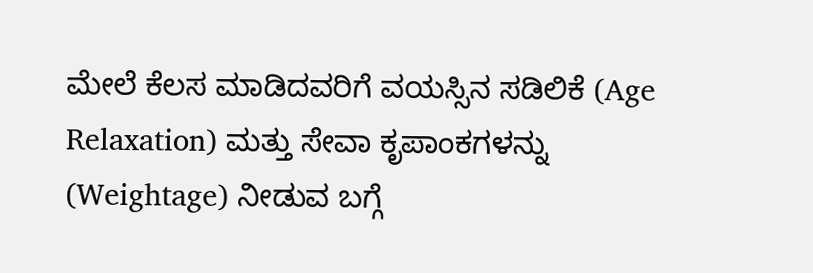ಮೇಲೆ ಕೆಲಸ ಮಾಡಿದವರಿಗೆ ವಯಸ್ಸಿನ ಸಡಿಲಿಕೆ (Age Relaxation) ಮತ್ತು ಸೇವಾ ಕೃಪಾಂಕಗಳನ್ನು (Weightage) ನೀಡುವ ಬಗ್ಗೆ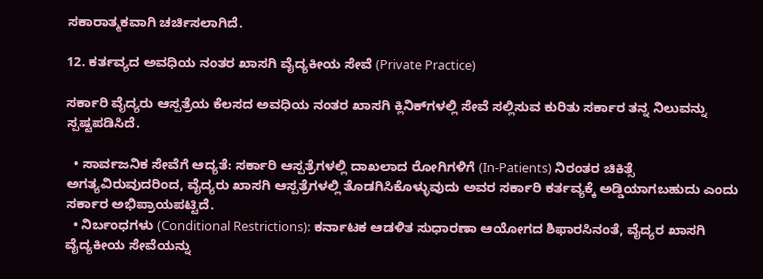ಸಕಾರಾತ್ಮಕವಾಗಿ ಚರ್ಚಿಸಲಾಗಿದೆ.

12. ಕರ್ತವ್ಯದ ಅವಧಿಯ ನಂತರ ಖಾಸಗಿ ವೈದ್ಯಕೀಯ ಸೇವೆ (Private Practice)

ಸರ್ಕಾರಿ ವೈದ್ಯರು ಆಸ್ಪತ್ರೆಯ ಕೆಲಸದ ಅವಧಿಯ ನಂತರ ಖಾಸಗಿ ಕ್ಲಿನಿಕ್‌ಗಳಲ್ಲಿ ಸೇವೆ ಸಲ್ಲಿಸುವ ಕುರಿತು ಸರ್ಕಾರ ತನ್ನ ನಿಲುವನ್ನು ಸ್ಪಷ್ಟಪಡಿಸಿದೆ.

  • ಸಾರ್ವಜನಿಕ ಸೇವೆಗೆ ಆದ್ಯತೆ: ಸರ್ಕಾರಿ ಆಸ್ಪತ್ರೆಗಳಲ್ಲಿ ದಾಖಲಾದ ರೋಗಿಗಳಿಗೆ (In-Patients) ನಿರಂತರ ಚಿಕಿತ್ಸೆ ಅಗತ್ಯವಿರುವುದರಿಂದ, ವೈದ್ಯರು ಖಾಸಗಿ ಆಸ್ಪತ್ರೆಗಳಲ್ಲಿ ತೊಡಗಿಸಿಕೊಳ್ಳುವುದು ಅವರ ಸರ್ಕಾರಿ ಕರ್ತವ್ಯಕ್ಕೆ ಅಡ್ಡಿಯಾಗಬಹುದು ಎಂದು ಸರ್ಕಾರ ಅಭಿಪ್ರಾಯಪಟ್ಟಿದೆ.
  • ನಿರ್ಬಂಧಗಳು (Conditional Restrictions): ಕರ್ನಾಟಕ ಆಡಳಿತ ಸುಧಾರಣಾ ಆಯೋಗದ ಶಿಫಾರಸಿನಂತೆ, ವೈದ್ಯರ ಖಾಸಗಿ ವೈದ್ಯಕೀಯ ಸೇವೆಯನ್ನು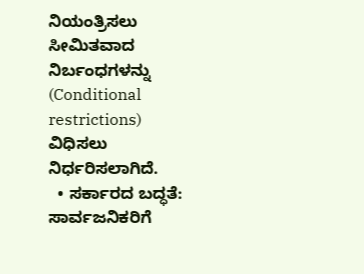ನಿಯಂತ್ರಿಸಲು ಸೀಮಿತವಾದ ನಿರ್ಬಂಧಗಳನ್ನು (Conditional restrictions) ವಿಧಿಸಲು ನಿರ್ಧರಿಸಲಾಗಿದೆ.
  • ಸರ್ಕಾರದ ಬದ್ಧತೆ: ಸಾರ್ವಜನಿಕರಿಗೆ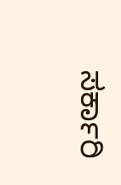ಸರ್ಕಾರಿ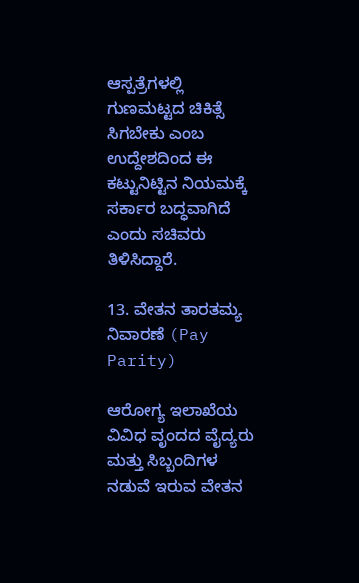ಆಸ್ಪತ್ರೆಗಳಲ್ಲಿ ಗುಣಮಟ್ಟದ ಚಿಕಿತ್ಸೆ ಸಿಗಬೇಕು ಎಂಬ ಉದ್ದೇಶದಿಂದ ಈ ಕಟ್ಟುನಿಟ್ಟಿನ ನಿಯಮಕ್ಕೆ ಸರ್ಕಾರ ಬದ್ಧವಾಗಿದೆ ಎಂದು ಸಚಿವರು ತಿಳಿಸಿದ್ದಾರೆ.

13. ವೇತನ ತಾರತಮ್ಯ ನಿವಾರಣೆ (Pay Parity)

ಆರೋಗ್ಯ ಇಲಾಖೆಯ ವಿವಿಧ ವೃಂದದ ವೈದ್ಯರು ಮತ್ತು ಸಿಬ್ಬಂದಿಗಳ ನಡುವೆ ಇರುವ ವೇತನ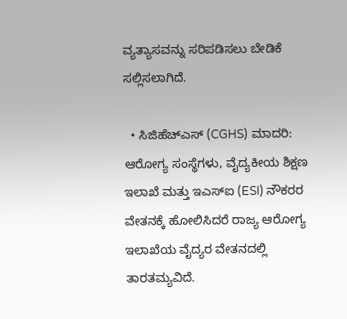ವ್ಯತ್ಯಾಸವನ್ನು ಸರಿಪಡಿಸಲು ಬೇಡಿಕೆ ಸಲ್ಲಿಸಲಾಗಿದೆ.

  • ಸಿಜಿಹೆಚ್‌ಎಸ್ (CGHS) ಮಾದರಿ: ಆರೋಗ್ಯ ಸಂಸ್ಥೆಗಳು, ವೈದ್ಯಕೀಯ ಶಿಕ್ಷಣ ಇಲಾಖೆ ಮತ್ತು ಇಎಸ್‌ಐ (ESI) ನೌಕರರ ವೇತನಕ್ಕೆ ಹೋಲಿಸಿದರೆ ರಾಜ್ಯ ಆರೋಗ್ಯ ಇಲಾಖೆಯ ವೈದ್ಯರ ವೇತನದಲ್ಲಿ ತಾರತಮ್ಯವಿದೆ.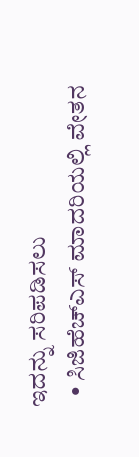ಇದನ್ನು ಸರಿಪಡಿಸಲು
  • ಸಿಜಿಹೆಚ್‌ಎಸ್ ಮಾದರಿಯಲ್ಲಿ ವೇತನ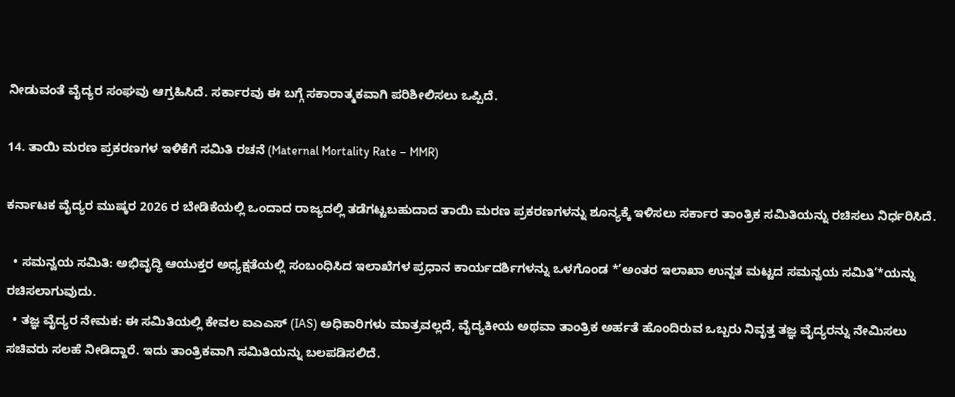ನೀಡುವಂತೆ ವೈದ್ಯರ ಸಂಘವು ಆಗ್ರಹಿಸಿದೆ. ಸರ್ಕಾರವು ಈ ಬಗ್ಗೆ ಸಕಾರಾತ್ಮಕವಾಗಿ ಪರಿಶೀಲಿಸಲು ಒಪ್ಪಿದೆ.

14. ತಾಯಿ ಮರಣ ಪ್ರಕರಣಗಳ ಇಳಿಕೆಗೆ ಸಮಿತಿ ರಚನೆ (Maternal Mortality Rate – MMR)

ಕರ್ನಾಟಕ ವೈದ್ಯರ ಮುಷ್ಕರ 2026 ರ ಬೇಡಿಕೆಯಲ್ಲಿ ಒಂದಾದ ರಾಜ್ಯದಲ್ಲಿ ತಡೆಗಟ್ಟಬಹುದಾದ ತಾಯಿ ಮರಣ ಪ್ರಕರಣಗಳನ್ನು ಶೂನ್ಯಕ್ಕೆ ಇಳಿಸಲು ಸರ್ಕಾರ ತಾಂತ್ರಿಕ ಸಮಿತಿಯನ್ನು ರಚಿಸಲು ನಿರ್ಧರಿಸಿದೆ.

  • ಸಮನ್ವಯ ಸಮಿತಿ: ಅಭಿವೃದ್ಧಿ ಆಯುಕ್ತರ ಅಧ್ಯಕ್ಷತೆಯಲ್ಲಿ ಸಂಬಂಧಿಸಿದ ಇಲಾಖೆಗಳ ಪ್ರಧಾನ ಕಾರ್ಯದರ್ಶಿಗಳನ್ನು ಒಳಗೊಂಡ *’ಅಂತರ ಇಲಾಖಾ ಉನ್ನತ ಮಟ್ಟದ ಸಮನ್ವಯ ಸಮಿತಿ’*ಯನ್ನು ರಚಿಸಲಾಗುವುದು.
  • ತಜ್ಞ ವೈದ್ಯರ ನೇಮಕ: ಈ ಸಮಿತಿಯಲ್ಲಿ ಕೇವಲ ಐಎಎಸ್ (IAS) ಅಧಿಕಾರಿಗಳು ಮಾತ್ರವಲ್ಲದೆ, ವೈದ್ಯಕೀಯ ಅಥವಾ ತಾಂತ್ರಿಕ ಅರ್ಹತೆ ಹೊಂದಿರುವ ಒಬ್ಬರು ನಿವೃತ್ತ ತಜ್ಞ ವೈದ್ಯರನ್ನು ನೇಮಿಸಲು ಸಚಿವರು ಸಲಹೆ ನೀಡಿದ್ದಾರೆ. ಇದು ತಾಂತ್ರಿಕವಾಗಿ ಸಮಿತಿಯನ್ನು ಬಲಪಡಿಸಲಿದೆ.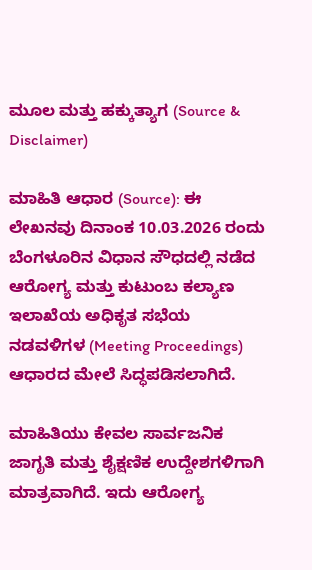ಮೂಲ ಮತ್ತು ಹಕ್ಕುತ್ಯಾಗ (Source & Disclaimer)

ಮಾಹಿತಿ ಆಧಾರ (Source): ಈ ಲೇಖನವು ದಿನಾಂಕ 10.03.2026 ರಂದು ಬೆಂಗಳೂರಿನ ವಿಧಾನ ಸೌಧದಲ್ಲಿ ನಡೆದ ಆರೋಗ್ಯ ಮತ್ತು ಕುಟುಂಬ ಕಲ್ಯಾಣ ಇಲಾಖೆಯ ಅಧಿಕೃತ ಸಭೆಯ ನಡವಳಿಗಳ (Meeting Proceedings) ಆಧಾರದ ಮೇಲೆ ಸಿದ್ಧಪಡಿಸಲಾಗಿದೆ.

ಮಾಹಿತಿಯು ಕೇವಲ ಸಾರ್ವಜನಿಕ ಜಾಗೃತಿ ಮತ್ತು ಶೈಕ್ಷಣಿಕ ಉದ್ದೇಶಗಳಿಗಾಗಿ ಮಾತ್ರವಾಗಿದೆ. ಇದು ಆರೋಗ್ಯ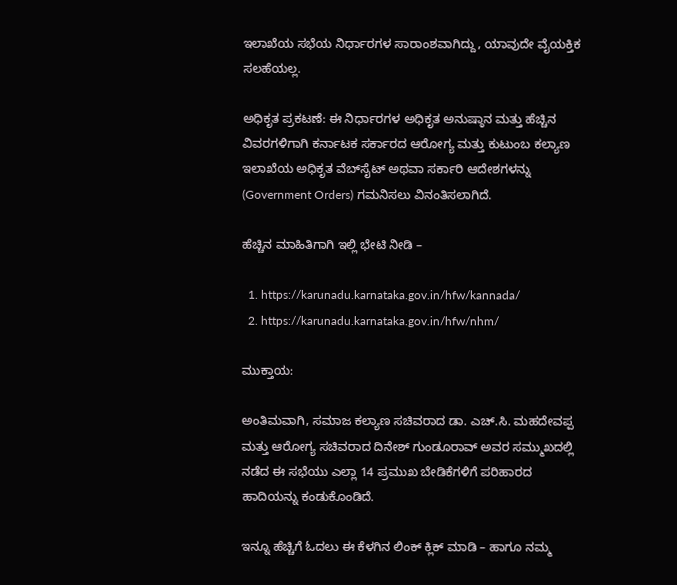ಇಲಾಖೆಯ ಸಭೆಯ ನಿರ್ಧಾರಗಳ ಸಾರಾಂಶವಾಗಿದ್ದು, ಯಾವುದೇ ವೈಯಕ್ತಿಕ ಸಲಹೆಯಲ್ಲ.

ಅಧಿಕೃತ ಪ್ರಕಟಣೆ: ಈ ನಿರ್ಧಾರಗಳ ಅಧಿಕೃತ ಅನುಷ್ಠಾನ ಮತ್ತು ಹೆಚ್ಚಿನ ವಿವರಗಳಿಗಾಗಿ ಕರ್ನಾಟಕ ಸರ್ಕಾರದ ಆರೋಗ್ಯ ಮತ್ತು ಕುಟುಂಬ ಕಲ್ಯಾಣ ಇಲಾಖೆಯ ಅಧಿಕೃತ ವೆಬ್‌ಸೈಟ್ ಅಥವಾ ಸರ್ಕಾರಿ ಆದೇಶಗಳನ್ನು (Government Orders) ಗಮನಿಸಲು ವಿನಂತಿಸಲಾಗಿದೆ.

ಹೆಚ್ಚಿನ ಮಾಹಿತಿಗಾಗಿ ಇಲ್ಲಿ ಭೇಟಿ ನೀಡಿ –

  1. https://karunadu.karnataka.gov.in/hfw/kannada/
  2. https://karunadu.karnataka.gov.in/hfw/nhm/

ಮುಕ್ತಾಯ:

ಅಂತಿಮವಾಗಿ, ಸಮಾಜ ಕಲ್ಯಾಣ ಸಚಿವರಾದ ಡಾ. ಎಚ್.ಸಿ. ಮಹದೇವಪ್ಪ ಮತ್ತು ಆರೋಗ್ಯ ಸಚಿವರಾದ ದಿನೇಶ್ ಗುಂಡೂರಾವ್ ಅವರ ಸಮ್ಮುಖದಲ್ಲಿ ನಡೆದ ಈ ಸಭೆಯು ಎಲ್ಲಾ 14 ಪ್ರಮುಖ ಬೇಡಿಕೆಗಳಿಗೆ ಪರಿಹಾರದ ಹಾದಿಯನ್ನು ಕಂಡುಕೊಂಡಿದೆ.

ಇನ್ನೂ ಹೆಚ್ಚಿಗೆ ಓದಲು ಈ ಕೆಳಗಿನ ಲಿಂಕ್ ಕ್ಲಿಕ್ ಮಾಡಿ – ಹಾಗೂ ನಮ್ಮ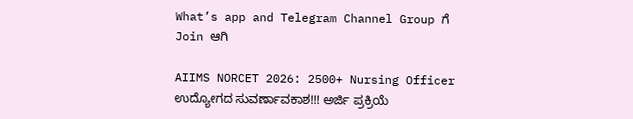What’s app and Telegram Channel Group ಗೆ Join ಆಗಿ

AIIMS NORCET 2026: 2500+ Nursing Officer ಉದ್ಯೋಗದ ಸುವರ್ಣಾವಕಾಶ!!! ಅರ್ಜಿ ಪ್ರಕ್ರಿಯೆ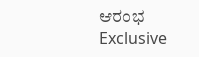ಆರಂಭ Exclusive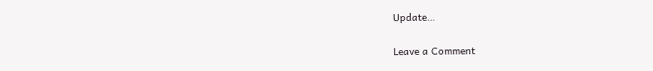Update…

Leave a Comment